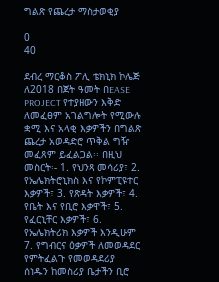ግልጽ የጨረታ ማስታወቂያ

0
40

ደብረ ማርቆስ ፖሊ ቴክኒክ ኮሌጅ ለ2018 በጀት ዓመት በEASE PROJECT የተያዘውን እቅድ ለመፈፀም አገልግሎት የሚውሉ ቋሚ እና አላቂ እቃዎችን በግልጽ ጨረታ አወዳድሮ ጥቅል ግዥ መፈጸም ይፈልጋል፡፡ በዚህ መስርት፡- 1. የህንጻ መሳሪያ፣ 2. የኤሌክትሮኒክስ እና የኮምፒዩተር እቃዎች፣ 3. የጽዳት እቃዎች፣ 4. የቤት እና የቢሮ እቃዋች፣ 5. የፈርኒቸር እቃዎች፣ 6. የኤሌክትሪክ እቃዎች እንዲሁም 7. የግብርና ዕቃዎች ለመወዳደር የምትፈልጉ የመወዳደሪያ ሰነዱን ከመስሪያ ቤታችን ቢሮ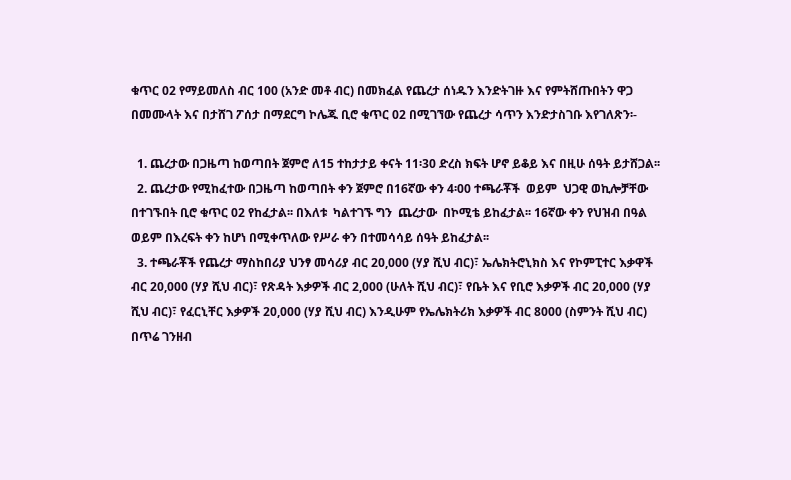ቁጥር 02 የማይመለስ ብር 100 (አንድ መቶ ብር) በመክፈል የጨረታ ሰነዱን እንድትገዙ እና የምትሸጡበትን ዋጋ በመሙላት እና በታሸገ ፖሰታ በማደርግ ኮሌጁ ቢሮ ቁጥር 02 በሚገኘው የጨረታ ሳጥን እንድታስገቡ እየገለጽን፡-

  1. ጨረታው በጋዜጣ ከወጣበት ጀምሮ ለ15 ተከታታይ ቀናት 11፡30 ድረስ ክፍት ሆኖ ይቆይ እና በዚሁ ሰዓት ይታሸጋል፡፡
  2. ጨረታው የሚከፈተው በጋዜጣ ከወጣበት ቀን ጀምሮ በ16ኛው ቀን 4፡00 ተጫራቾች  ወይም  ህጋዊ ወኪሎቻቸው በተገኙበት ቢሮ ቁጥር 02 የከፈታል፡፡ በእለቱ  ካልተገኙ ግን  ጨረታው  በኮሚቴ ይከፈታል፡፡ 16ኛው ቀን የህዝብ በዓል ወይም በእረፍት ቀን ከሆነ በሚቀጥለው የሥራ ቀን በተመሳሳይ ሰዓት ይከፈታል፡፡
  3. ተጫራቾች የጨረታ ማስከበሪያ ህንፃ መሳሪያ ብር 20,000 (ሃያ ሺህ ብር)፣ ኤሌክትሮኒክስ እና የኮምፒተር እቃዋች ብር 20,000 (ሃያ ሺህ ብር)፣ የጽዳት እቃዎች ብር 2,000 (ሁለት ሺህ ብር)፣ የቤት እና የቢሮ እቃዎች ብር 20,000 (ሃያ ሺህ ብር)፣ የፈርኒቸር እቃዎች 20,000 (ሃያ ሺህ ብር) እንዲሁም የኤሌክትሪክ እቃዎች ብር 8000 (ስምንት ሺህ ብር) በጥሬ ገንዘብ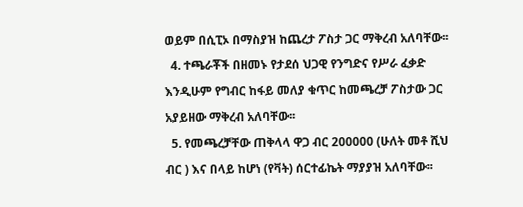ወይም በሲፒኦ በማስያዝ ከጨረታ ፖስታ ጋር ማቅረብ አለባቸው፡፡
  4. ተጫራቾች በዘመኑ የታደሰ ህጋዊ የንግድና የሥራ ፈቃድ እንዲሁም የግብር ከፋይ መለያ ቁጥር ከመጫረቻ ፖስታው ጋር አያይዘው ማቅረብ አለባቸው፡፡
  5. የመጫረቻቸው ጠቅላላ ዋጋ ብር 200000 (ሁለት መቶ ሺህ ብር ) እና በላይ ከሆነ (የቫት) ሰርተፊኬት ማያያዝ አለባቸው፡፡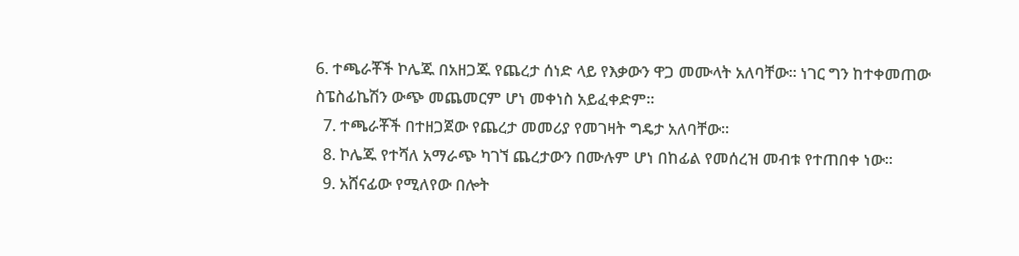6. ተጫራቾች ኮሌጁ በአዘጋጁ የጨረታ ሰነድ ላይ የእቃውን ዋጋ መሙላት አለባቸው፡፡ ነገር ግን ከተቀመጠው ስፔስፊኬሽን ውጭ መጨመርም ሆነ መቀነስ አይፈቀድም፡፡
  7. ተጫራቾች በተዘጋጀው የጨረታ መመሪያ የመገዛት ግዴታ አለባቸው፡፡
  8. ኮሌጁ የተሻለ አማራጭ ካገኘ ጨረታውን በሙሉም ሆነ በከፊል የመሰረዝ መብቱ የተጠበቀ ነው፡፡
  9. አሸናፊው የሚለየው በሎት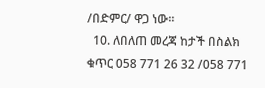/በድምር/ ዋጋ ነው፡፡
  10. ለበለጠ መረጃ ከታች በስልክ ቁጥር 058 771 26 32 /058 771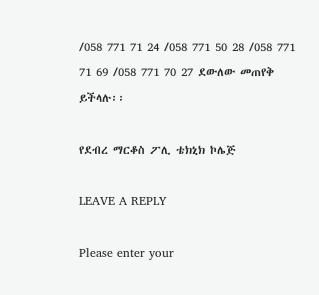/058 771 71 24 /058 771 50 28 /058 771 71 69 /058 771 70 27 ደውለው መጠየቅ ይችላሉ፡፡

የደብረ ማርቆስ ፖሊ ቴክኒክ ኮሌጅ

LEAVE A REPLY

Please enter your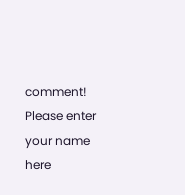comment!
Please enter your name here